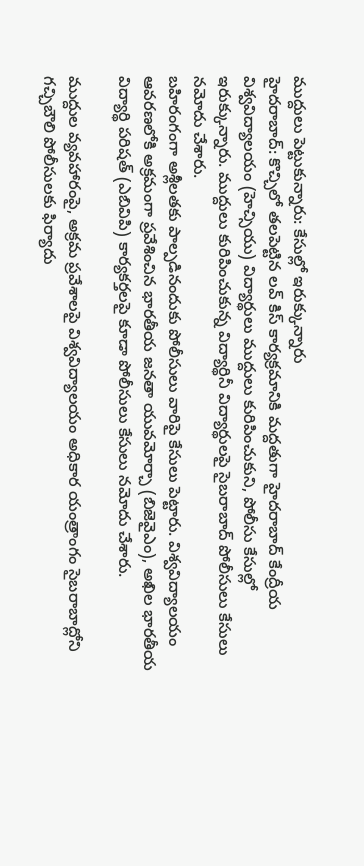ముద్దులు పెట్టుకున్నారు: కేసుల్లో ఇరుక్కున్నారు
హైదరాబాద్: కొచ్చిలో తలపెట్టిన లవ్ కిస్ కార్యక్రమానికి మద్దతుగా హైదరాబాద్ కేంద్రీయ విశ్వవిద్యాలయం (హెచ్సియు) విద్యార్థులు ముద్దులు కురిపించుకుని, పోలీసు కేసుల్లో ఇరుక్కున్నారు. ముద్దులు కురిపించుకున్న విద్యార్థినీ విద్యార్థులపై సైబరాబాద్ పోలీసులు కేసులు నమోదు చేశారు.
బహిరంగంగా అశ్లీలతకు పాల్పడినందుకు పోలీసులు వారిపై కేసులు పెట్టారు. విశ్వవిద్యాలయం ఆవరణలోకి అక్రమంగా ప్రవేశించిన భారతీయ జనతా యువమోర్చా (బిజెవైఎం), అఖిల భారతీయ విద్యార్థి పరిషత్ (ఎబివిపి) కార్యకర్తలపై కూడా పోలీసులు కేసులు నమోదు చేశారు.

ముద్దుల వ్యవహారంపై, అక్రమ ప్రవేశాలపై విశ్వవిద్యాలయం అధికార యంత్రాంగం సైబరాబాద్లోని గచ్చిబౌలి పోలీసులకు ఫిర్యాదు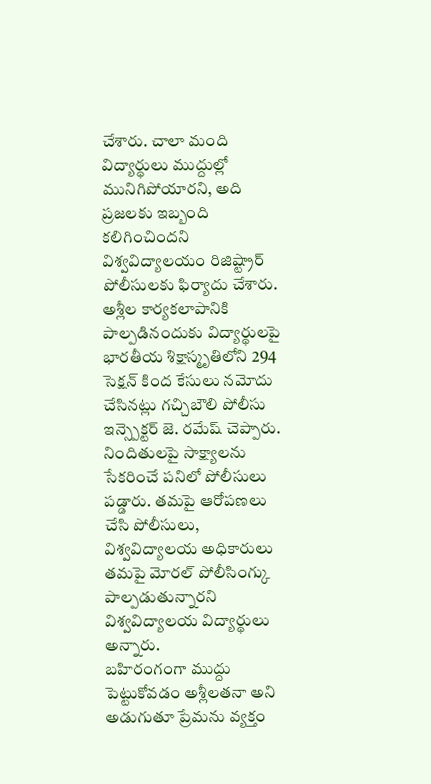చేశారు. చాలా మంది విద్యార్థులు ముద్దుల్లో మునిగిపోయారని, అది ప్రజలకు ఇబ్బంది కలిగించిందని విశ్వవిద్యాలయం రిజిష్ట్రార్ పోలీసులకు ఫిర్యాదు చేశారు.
అశ్లీల కార్యకలాపానికి పాల్పడినందుకు విద్యార్థులపై భారతీయ శిక్షాస్మృతిలోని 294 సెక్షన్ కింద కేసులు నమోదు చేసినట్లు గచ్చిబౌలి పోలీసు ఇన్స్పెక్టర్ జె. రమేష్ చెప్పారు. నిందితులపై సాక్ష్యాలను సేకరించే పనిలో పోలీసులు పడ్డారు. తమపై ఆరోపణలు చేసి పోలీసులు, విశ్వవిద్యాలయ అధికారులు తమపై మోరల్ పోలీసింగ్కు పాల్పడుతున్నారని విశ్వవిద్యాలయ విద్యార్థులు అన్నారు.
బహిరంగంగా ముద్దు పెట్టుకోవడం అశ్లీలతనా అని అడుగుతూ ప్రేమను వ్యక్తం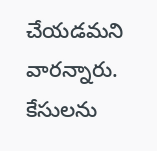చేయడమని వారన్నారు. కేసులను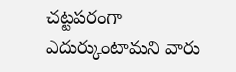చట్టపరంగా ఎదుర్కుంటామని వారు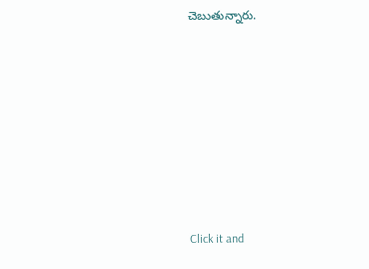చెబుతున్నారు.












Click it and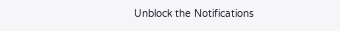Unblock the Notifications